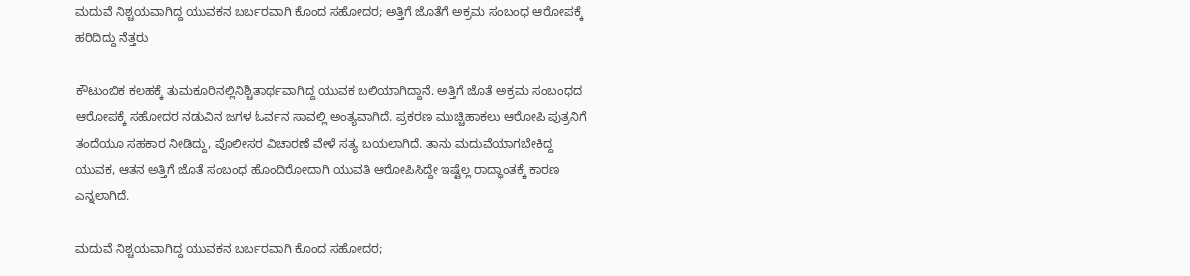ಮದುವೆ ನಿಶ್ಚಯವಾಗಿದ್ದ ಯುವಕನ ಬರ್ಬರವಾಗಿ ಕೊಂದ ಸಹೋದರ; ಅತ್ತಿಗೆ ಜೊತೆಗೆ ಅಕ್ರಮ ಸಂಬಂಧ ಆರೋಪಕ್ಕೆ ಹರಿದಿದ್ದು ನೆತ್ತರು

ಕೌಟುಂಬಿಕ ಕಲಹಕ್ಕೆ ತುಮಕೂರಿನಲ್ಲಿನಿಶ್ಚಿತಾರ್ಥವಾಗಿದ್ದ ಯುವಕ ಬಲಿಯಾಗಿದ್ದಾನೆ. ಅತ್ತಿಗೆ ಜೊತೆ ಅಕ್ರಮ ಸಂಬಂಧದ ಆರೋಪಕ್ಕೆ ಸಹೋದರ ನಡುವಿನ ಜಗಳ ಓರ್ವನ ಸಾವಲ್ಲಿ ಅಂತ್ಯವಾಗಿದೆ. ಪ್ರಕರಣ ಮುಚ್ಚಿಹಾಕಲು ಆರೋಪಿ ಪುತ್ರನಿಗೆ ತಂದೆಯೂ ಸಹಕಾರ ನೀಡಿದ್ದು, ಪೊಲೀಸರ ವಿಚಾರಣೆ ವೇಳೆ ಸತ್ಯ ಬಯಲಾಗಿದೆ. ತಾನು ಮದುವೆಯಾಗಬೇಕಿದ್ದ ಯುವಕ, ಆತನ ಅತ್ತಿಗೆ ಜೊತೆ ಸಂಬಂಧ ಹೊಂದಿರೋದಾಗಿ ಯುವತಿ ಆರೋಪಿಸಿದ್ದೇ ಇಷ್ಟೆಲ್ಲ ರಾದ್ಧಾಂತಕ್ಕೆ ಕಾರಣ ಎನ್ನಲಾಗಿದೆ.

ಮದುವೆ ನಿಶ್ಚಯವಾಗಿದ್ದ ಯುವಕನ ಬರ್ಬರವಾಗಿ ಕೊಂದ ಸಹೋದರ;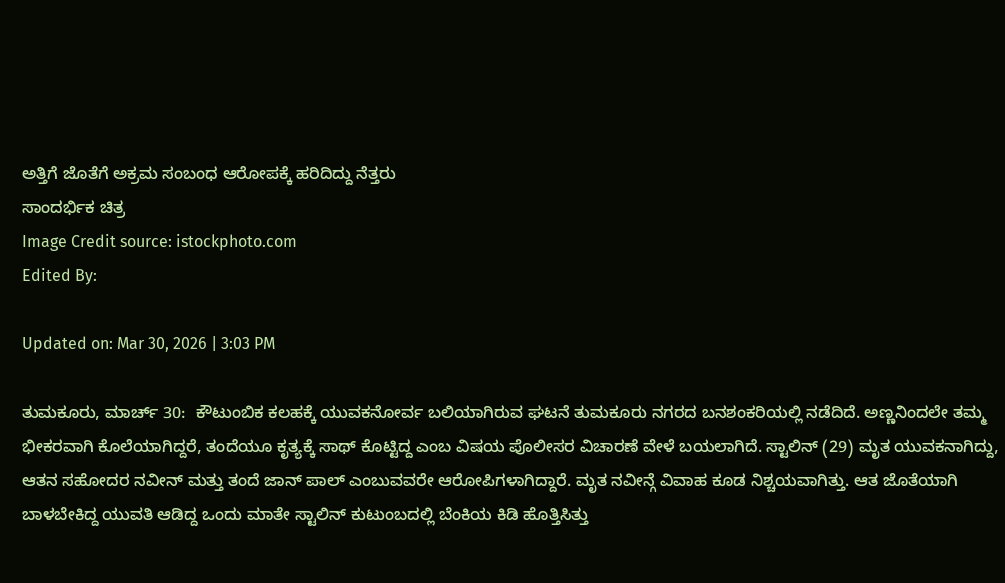ಅತ್ತಿಗೆ ಜೊತೆಗೆ ಅಕ್ರಮ ಸಂಬಂಧ ಆರೋಪಕ್ಕೆ ಹರಿದಿದ್ದು ನೆತ್ತರು
ಸಾಂದರ್ಭಿಕ ಚಿತ್ರ
Image Credit source: istockphoto.com
Edited By:

Updated on: Mar 30, 2026 | 3:03 PM

ತುಮಕೂರು, ಮಾರ್ಚ್ 30:  ಕೌಟುಂಬಿಕ ಕಲಹಕ್ಕೆ ಯುವಕನೋರ್ವ ಬಲಿಯಾಗಿರುವ ಘಟನೆ ತುಮಕೂರು ನಗರದ ಬನಶಂಕರಿಯಲ್ಲಿ ನಡೆದಿದೆ. ಅಣ್ಣನಿಂದಲೇ ತಮ್ಮ ಭೀಕರವಾಗಿ ಕೊಲೆಯಾಗಿದ್ದರೆ, ತಂದೆಯೂ ಕೃತ್ಯಕ್ಕೆ ಸಾಥ್ ಕೊಟ್ಟಿದ್ದ ಎಂಬ ವಿಷಯ ಪೊಲೀಸರ ವಿಚಾರಣೆ ವೇಳೆ ಬಯಲಾಗಿದೆ. ಸ್ಟಾಲಿನ್ (29) ಮೃತ ಯುವಕನಾಗಿದ್ದು, ಆತನ ಸಹೋದರ ನವೀನ್ ಮತ್ತು ತಂದೆ ಜಾನ್ ಪಾಲ್ ಎಂಬುವವರೇ ಆರೋಪಿಗಳಾಗಿದ್ದಾರೆ. ಮೃತ ನವೀನ್ಗೆ ವಿವಾಹ ಕೂಡ ನಿಶ್ಚಯವಾಗಿತ್ತು. ಆತ ಜೊತೆಯಾಗಿ ಬಾಳಬೇಕಿದ್ದ ಯುವತಿ ಆಡಿದ್ದ ಒಂದು ಮಾತೇ ಸ್ಟಾಲಿನ್ ಕುಟುಂಬದಲ್ಲಿ ಬೆಂಕಿಯ ಕಿಡಿ ಹೊತ್ತಿಸಿತ್ತು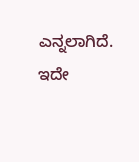ಎನ್ನಲಾಗಿದೆ. ಇದೇ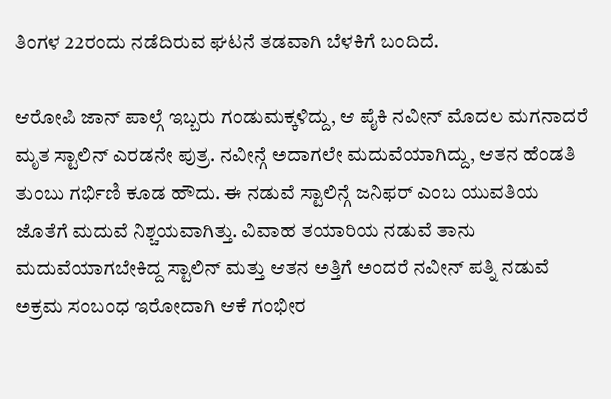ತಿಂಗಳ 22ರಂದು ನಡೆದಿರುವ ಘಟನೆ ತಡವಾಗಿ ಬೆಳಕಿಗೆ ಬಂದಿದೆ.

ಆರೋಪಿ ಜಾನ್ ಪಾಲ್ಗೆ ಇಬ್ಬರು ಗಂಡುಮಕ್ಕಳಿದ್ದು, ಆ ಪೈಕಿ ನವೀನ್ ಮೊದಲ ಮಗನಾದರೆ ಮೃತ ಸ್ಟಾಲಿನ್ ಎರಡನೇ ಪುತ್ರ. ನವೀನ್ಗೆ ಅದಾಗಲೇ ಮದುವೆಯಾಗಿದ್ದು, ಆತನ ಹೆಂಡತಿ ತುಂಬು ಗರ್ಭಿಣಿ ಕೂಡ ಹೌದು. ಈ ನಡುವೆ ಸ್ಟಾಲಿನ್ಗೆ ಜನಿಫರ್ ಎಂಬ ಯುವತಿಯ ಜೊತೆಗೆ ಮದುವೆ ನಿಶ್ಚಯವಾಗಿತ್ತು. ವಿವಾಹ ತಯಾರಿಯ ನಡುವೆ ತಾನು ಮದುವೆಯಾಗಬೇಕಿದ್ದ ಸ್ಟಾಲಿನ್ ಮತ್ತು ಆತನ ಅತ್ತಿಗೆ ಅಂದರೆ ನವೀನ್ ಪತ್ನಿ ನಡುವೆ ಅಕ್ರಮ ಸಂಬಂಧ ಇರೋದಾಗಿ ಆಕೆ ಗಂಭೀರ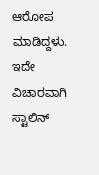ಆರೋಪ ಮಾಡಿದ್ದಳು. ಇದೇ ವಿಚಾರವಾಗಿ ಸ್ಟಾಲಿನ್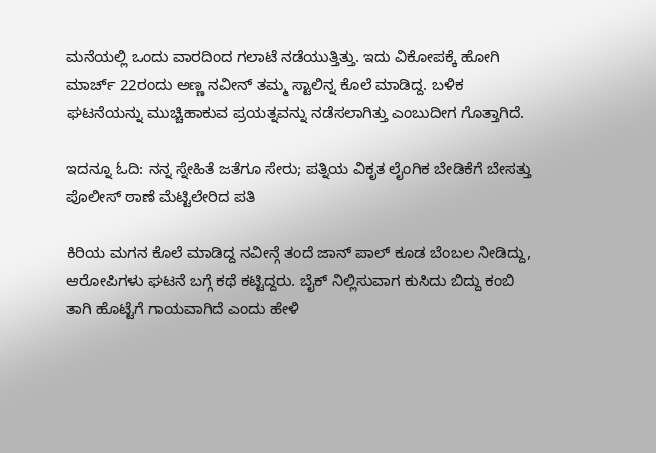ಮನೆಯಲ್ಲಿ ಒಂದು ವಾರದಿಂದ ಗಲಾಟೆ ನಡೆಯುತ್ತಿತ್ತು. ಇದು ವಿಕೋಪಕ್ಕೆ ಹೋಗಿ ಮಾರ್ಚ್ 22ರಂದು ಅಣ್ಣ ನವೀನ್ ತಮ್ಮ ಸ್ಟಾಲಿನ್ನ ಕೊಲೆ ಮಾಡಿದ್ದ. ಬಳಿಕ ಘಟನೆಯನ್ನು ಮುಚ್ಚಿಹಾಕುವ ಪ್ರಯತ್ನವನ್ನು ನಡೆಸಲಾಗಿತ್ತು ಎಂಬುದೀಗ ಗೊತ್ತಾಗಿದೆ.

ಇದನ್ನೂ ಓದಿ: ನನ್ನ ಸ್ನೇಹಿತೆ ಜತೆಗೂ ಸೇರು; ಪತ್ನಿಯ ವಿಕೃತ ಲೈಂಗಿಕ ಬೇಡಿಕೆಗೆ ಬೇಸತ್ತು ಪೊಲೀಸ್ ಠಾಣೆ ಮೆಟ್ಟಿಲೇರಿದ ಪತಿ

ಕಿರಿಯ ಮಗನ ಕೊಲೆ ಮಾಡಿದ್ದ ನವೀನ್ಗೆ ತಂದೆ ಜಾನ್ ಪಾಲ್ ಕೂಡ ಬೆಂಬಲ ನೀಡಿದ್ದು, ಆರೋಪಿಗಳು ಘಟನೆ ಬಗ್ಗೆ ಕಥೆ ಕಟ್ಟಿದ್ದರು. ಬೈಕ್ ನಿಲ್ಲಿಸುವಾಗ ಕುಸಿದು ಬಿದ್ದು ಕಂಬಿ ತಾಗಿ ಹೊಟ್ಟೆಗೆ ಗಾಯವಾಗಿದೆ ಎಂದು ಹೇಳಿ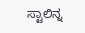ಸ್ಟಾಲಿನ್ನ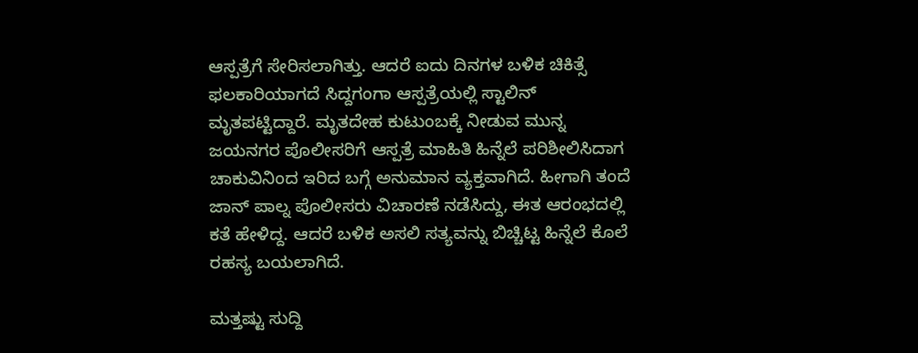ಆಸ್ಪತ್ರೆಗೆ ಸೇರಿಸಲಾಗಿತ್ತು. ಆದರೆ ಐದು ದಿನಗಳ ಬಳಿಕ ಚಿಕಿತ್ಸೆ ಫಲಕಾರಿಯಾಗದೆ ಸಿದ್ದಗಂಗಾ ಆಸ್ಪತ್ರೆಯಲ್ಲಿ ಸ್ಟಾಲಿನ್ ಮೃತಪಟ್ಟಿದ್ದಾರೆ. ಮೃತದೇಹ ಕುಟುಂಬಕ್ಕೆ ನೀಡುವ ಮುನ್ನ ಜಯನಗರ ಪೊಲೀಸರಿಗೆ ಆಸ್ಪತ್ರೆ ಮಾಹಿತಿ ಹಿನ್ನೆಲೆ ಪರಿಶೀಲಿಸಿದಾಗ ಚಾಕುವಿನಿಂದ ಇರಿದ ಬಗ್ಗೆ ಅನುಮಾನ ವ್ಯಕ್ತವಾಗಿದೆ. ಹೀಗಾಗಿ ತಂದೆ ಜಾನ್ ಪಾಲ್ನ ಪೊಲೀಸರು ವಿಚಾರಣೆ ನಡೆಸಿದ್ದು, ಈತ ಆರಂಭದಲ್ಲಿ ಕತೆ ಹೇಳಿದ್ದ. ಆದರೆ ಬಳಿಕ ಅಸಲಿ ಸತ್ಯವನ್ನು ಬಿಚ್ಚಿಟ್ಟ ಹಿನ್ನೆಲೆ ಕೊಲೆ ರಹಸ್ಯ ಬಯಲಾಗಿದೆ.

ಮತ್ತಷ್ಟು ಸುದ್ದಿ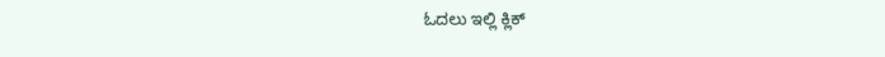ಓದಲು ಇಲ್ಲಿ ಕ್ಲಿಕ್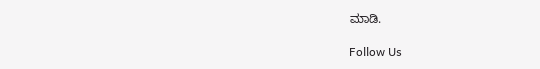ಮಾಡಿ.

Follow Us